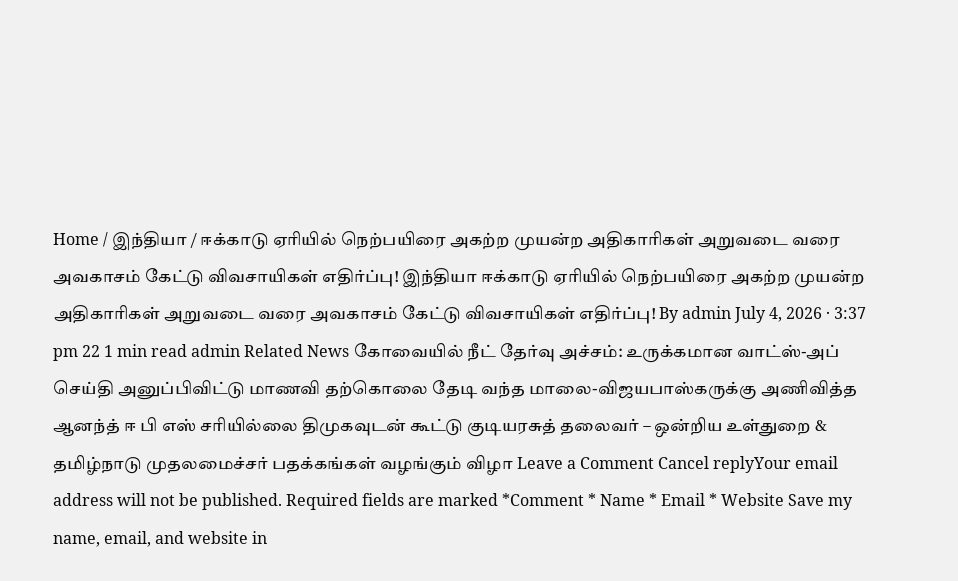Home / இந்தியா / ஈக்காடு ஏரியில் நெற்பயிரை அகற்ற முயன்ற அதிகாரிகள் அறுவடை வரை அவகாசம் கேட்டு விவசாயிகள் எதிர்ப்பு! இந்தியா ஈக்காடு ஏரியில் நெற்பயிரை அகற்ற முயன்ற அதிகாரிகள் அறுவடை வரை அவகாசம் கேட்டு விவசாயிகள் எதிர்ப்பு! By admin July 4, 2026 · 3:37 pm 22 1 min read admin Related News கோவையில் நீட் தேர்வு அச்சம்: உருக்கமான வாட்ஸ்-அப் செய்தி அனுப்பிவிட்டு மாணவி தற்கொலை தேடி வந்த மாலை-விஜயபாஸ்கருக்கு அணிவித்த ஆனந்த் ஈ பி எஸ் சரியில்லை திமுகவுடன் கூட்டு குடியரசுத் தலைவர் – ஒன்றிய உள்துறை & தமிழ்நாடு முதலமைச்சர் பதக்கங்கள் வழங்கும் விழா Leave a Comment Cancel replyYour email address will not be published. Required fields are marked *Comment * Name * Email * Website Save my name, email, and website in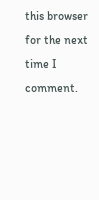this browser for the next time I comment.